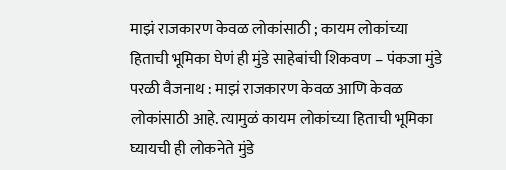माझं राजकारण केवळ लोकांसाठी ; कायम लोकांच्या हिताची भूमिका घेणं ही मुंडे साहेबांची शिकवण – पंकजा मुंडे
परळी वैजनाथ : माझं राजकारण केवळ आणि केवळ लोकांसाठी आहे. त्यामुळं कायम लोकांच्या हिताची भूमिका घ्यायची ही लोकनेते मुंडे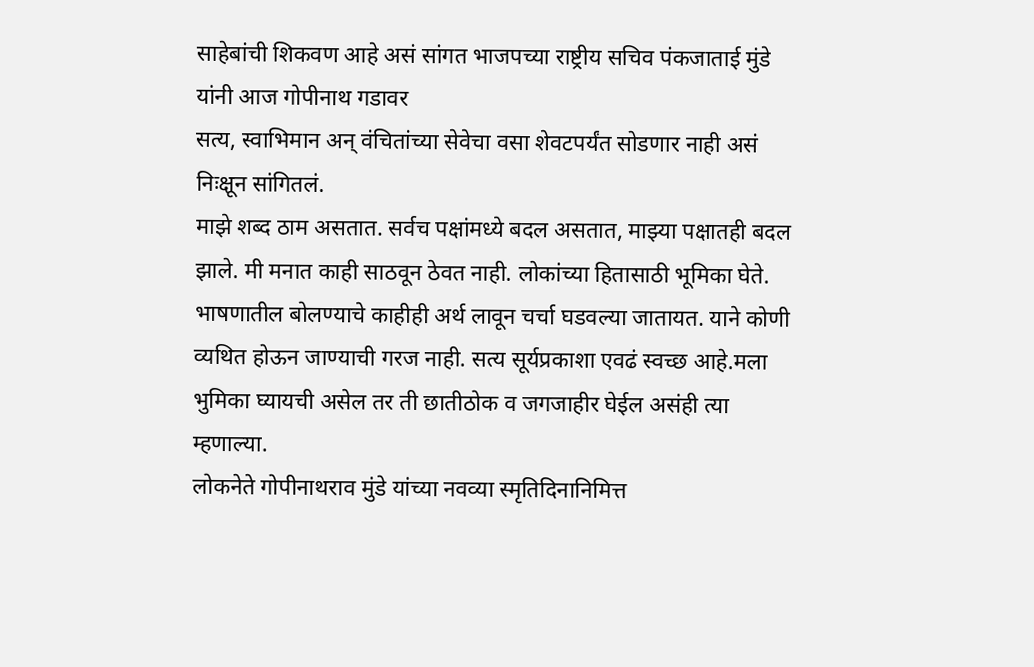साहेबांची शिकवण आहे असं सांगत भाजपच्या राष्ट्रीय सचिव पंकजाताई मुंडे यांनी आज गोपीनाथ गडावर
सत्य, स्वाभिमान अन् वंचितांच्या सेवेचा वसा शेवटपर्यंत सोडणार नाही असं निःक्षून सांगितलं.
माझे शब्द ठाम असतात. सर्वच पक्षांमध्ये बदल असतात, माझ्या पक्षातही बदल झाले. मी मनात काही साठवून ठेवत नाही. लोकांच्या हितासाठी भूमिका घेते. भाषणातील बोलण्याचे काहीही अर्थ लावून चर्चा घडवल्या जातायत. याने कोणी व्यथित होऊन जाण्याची गरज नाही. सत्य सूर्यप्रकाशा एवढं स्वच्छ आहे.मला भुमिका घ्यायची असेल तर ती छातीठोक व जगजाहीर घेईल असंही त्या म्हणाल्या.
लोकनेते गोपीनाथराव मुंडे यांच्या नवव्या स्मृतिदिनानिमित्त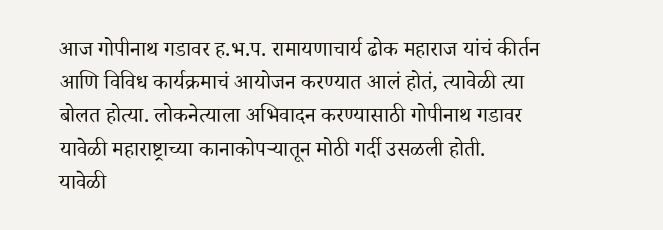आज गोपीनाथ गडावर ह.भ.प. रामायणाचार्य ढोक महाराज यांचं कीर्तन आणि विविध कार्यक्रमाचं आयोजन करण्यात आलं होतं, त्यावेळी त्या बोलत होत्या. लोकनेत्याला अभिवादन करण्यासाठी गोपीनाथ गडावर यावेळी महाराष्ट्राच्या कानाकोपऱ्यातून मोठी गर्दी उसळली होती.
यावेळी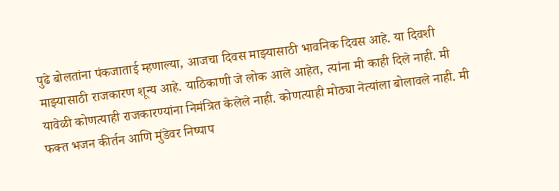पुढे बोलतांना पंकजाताई म्हणाल्या, आजचा दिवस माझ्यासाठी भावनिक दिवस आहे. या दिवशी माझ्यासाठी राजकारण शून्य आहे. याठिकाणी जे लोक आले आहेत, त्यांना मी काही दिले नाही. मी यावेळी कोणत्याही राजकारण्यांना निमंत्रित केलेले नाही. कोणत्याही मोठ्या नेत्यांला बोलावले नाही. मी फक्त भजन कीर्तन आणि मुंडेवर निष्पाप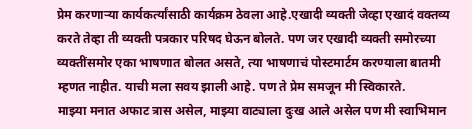प्रेम करणाऱ्या कार्यकर्त्यांसाठी कार्यक्रम ठेवला आहे.एखादी व्यक्ती जेव्हा एखादं वक्तव्य करते तेव्हा ती व्यक्ती पत्रकार परिषद घेऊन बोलते. पण जर एखादी व्यक्ती समोरच्या व्यक्तींसमोर एका भाषणात बोलत असते, त्या भाषणाचं पोस्टमार्टम करण्याला बातमी म्हणत नाहीत. याची मला सवय झाली आहे. पण ते प्रेम समजून मी स्विकारते.
माझ्या मनात अफाट त्रास असेल, माझ्या वाट्याला दुःख आले असेल पण मी स्वाभिमान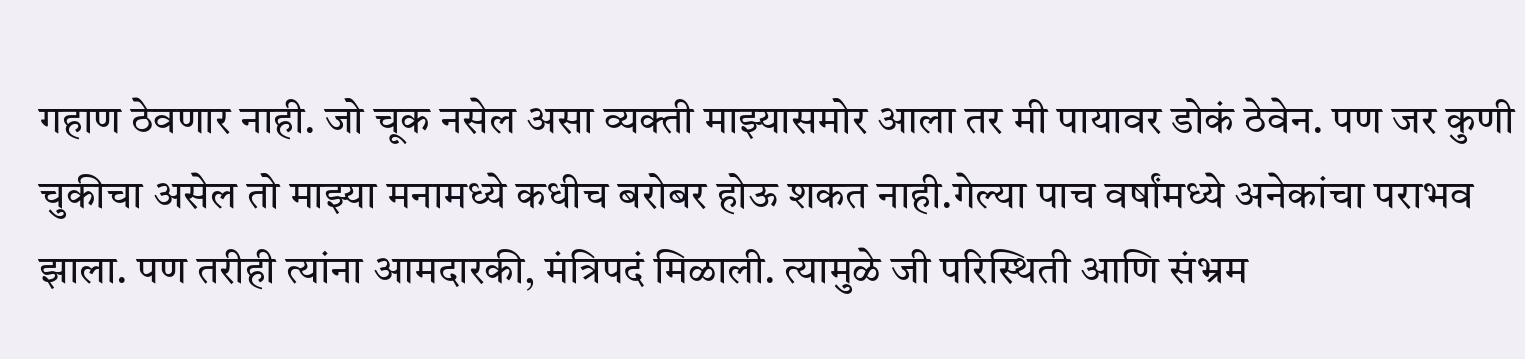गहाण ठेवणार नाही. जो चूक नसेल असा व्यक्ती माझ्यासमोर आला तर मी पायावर डोकं ठेवेन. पण जर कुणी चुकीचा असेल तो माझ्या मनामध्ये कधीच बरोबर होऊ शकत नाही.गेल्या पाच वर्षांमध्ये अनेकांचा पराभव झाला. पण तरीही त्यांना आमदारकी, मंत्रिपदं मिळाली. त्यामुळे जी परिस्थिती आणि संभ्रम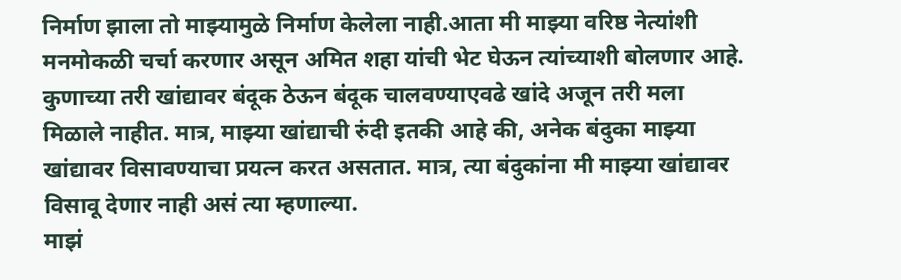निर्माण झाला तो माझ्यामुळे निर्माण केलेला नाही.आता मी माझ्या वरिष्ठ नेत्यांशी मनमोकळी चर्चा करणार असून अमित शहा यांची भेट घेऊन त्यांच्याशी बोलणार आहे. कुणाच्या तरी खांद्यावर बंदूक ठेऊन बंदूक चालवण्याएवढे खांदे अजून तरी मला मिळाले नाहीत. मात्र, माझ्या खांद्याची रुंदी इतकी आहे की, अनेक बंदुका माझ्या खांद्यावर विसावण्याचा प्रयत्न करत असतात. मात्र, त्या बंदुकांना मी माझ्या खांद्यावर विसावू देणार नाही असं त्या म्हणाल्या.
माझं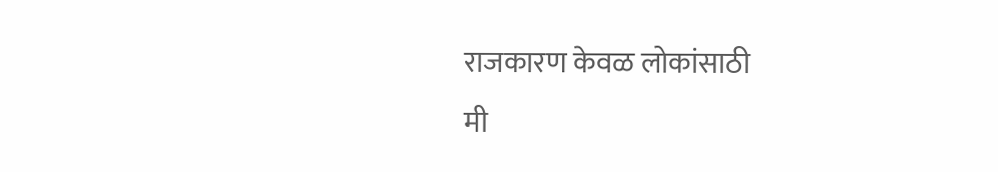राजकारण केवळ लोकांसाठी
मी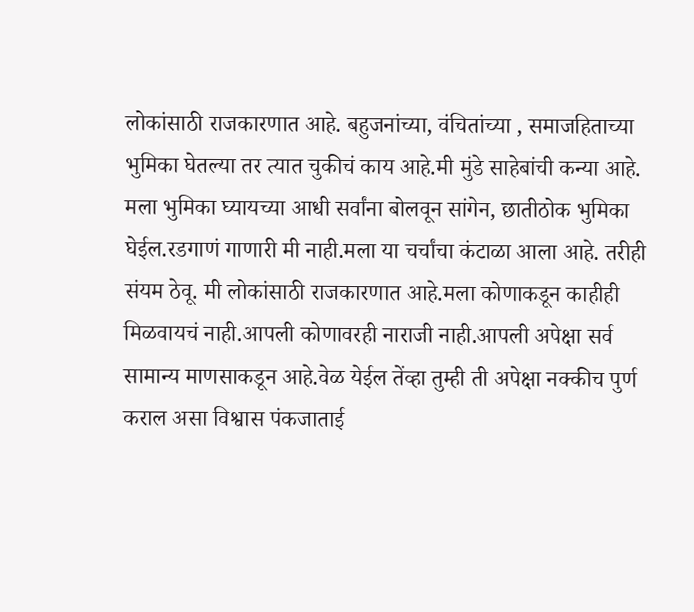लोकांसाठी राजकारणात आहे. बहुजनांच्या, वंचितांच्या , समाजहिताच्या भुमिका घेतल्या तर त्यात चुकीचं काय आहे.मी मुंडे साहेबांची कन्या आहे.
मला भुमिका घ्यायच्या आधी सर्वांना बोलवून सांगेन, छातीठोक भुमिका घेईल.रडगाणं गाणारी मी नाही.मला या चर्चांचा कंटाळा आला आहे. तरीही संयम ठेवू. मी लोकांसाठी राजकारणात आहे.मला कोणाकडून काहीही मिळवायचं नाही.आपली कोणावरही नाराजी नाही.आपली अपेक्षा सर्व सामान्य माणसाकडून आहे.वेळ येईल तेंव्हा तुम्ही ती अपेक्षा नक्कीच पुर्ण कराल असा विश्वास पंकजाताई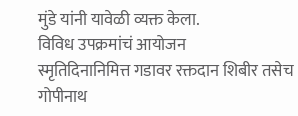मुंडे यांनी यावेळी व्यक्त केला.
विविध उपक्रमांचं आयोजन
स्मृतिदिनानिमित्त गडावर रक्तदान शिबीर तसेच गोपीनाथ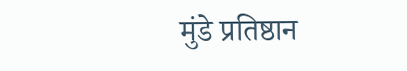मुंडे प्रतिष्ठान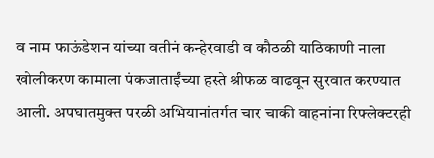व नाम फाऊंडेशन यांच्या वतीनं कन्हेरवाडी व कौठळी याठिकाणी नाला खोलीकरण कामाला पंकजाताईंच्या हस्ते श्रीफळ वाढवून सुरवात करण्यात आली. अपघातमुक्त परळी अभियानांतर्गत चार चाकी वाहनांना रिफ्लेक्टरही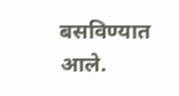बसविण्यात आले.